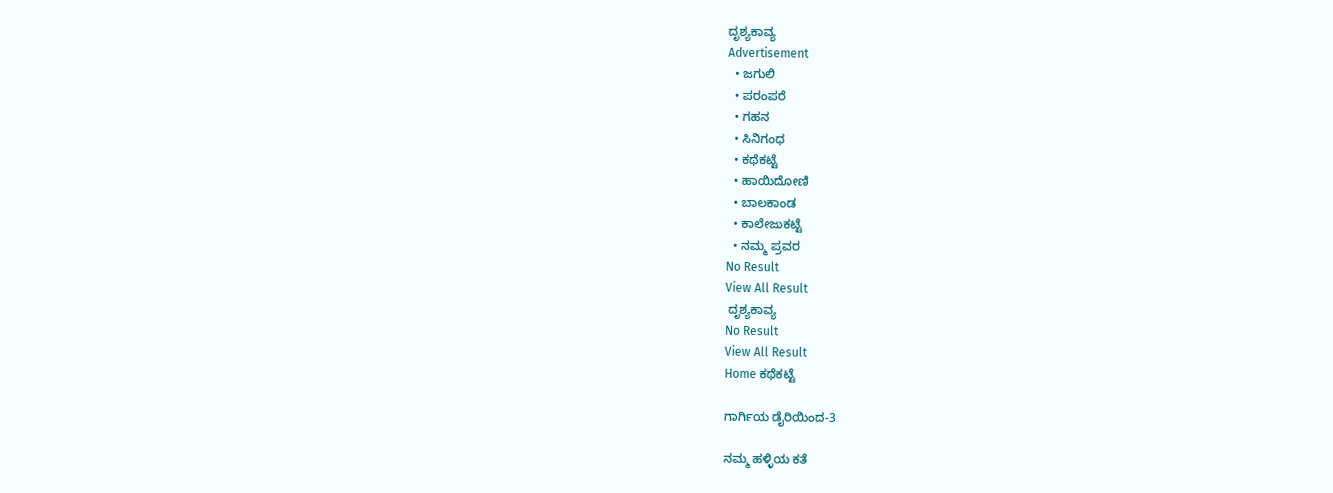ದೃಶ್ಯಕಾವ್ಯ
Advertisement
  • ಜಗುಲಿ
  • ಪರಂಪರೆ
  • ಗಹನ
  • ಸಿನಿಗಂಧ
  • ಕಥೆಕಟ್ಟೆ
  • ಹಾಯಿದೋಣಿ
  • ಬಾಲಕಾಂಡ
  • ಕಾಲೇಜುಕಟ್ಟೆ
  • ನಮ್ಮ ಪ್ರವರ
No Result
View All Result
 ದೃಶ್ಯಕಾವ್ಯ
No Result
View All Result
Home ಕಥೆಕಟ್ಟೆ

ಗಾರ್ಗಿಯ ಡೈರಿಯಿಂದ-3

ನಮ್ಮ ಹಳ್ಳಿಯ ಕತೆ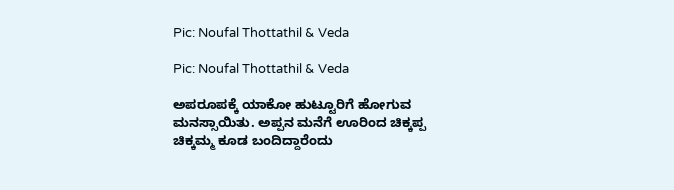Pic: Noufal Thottathil & Veda

Pic: Noufal Thottathil & Veda

ಅಪರೂಪಕ್ಕೆ ಯಾಕೋ ಹುಟ್ಟೂರಿಗೆ ಹೋಗುವ ಮನಸ್ಸಾಯಿತು. ಅಪ್ಪನ ಮನೆಗೆ ಊರಿಂದ ಚಿಕ್ಕಪ್ಪ ಚಿಕ್ಕಮ್ಮ ಕೂಡ ಬಂದಿದ್ದಾರೆಂದು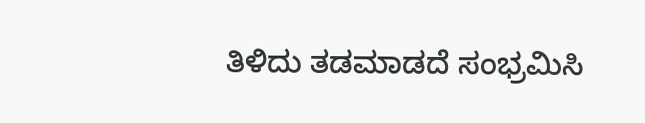ತಿಳಿದು ತಡಮಾಡದೆ ಸಂಭ್ರಮಿಸಿ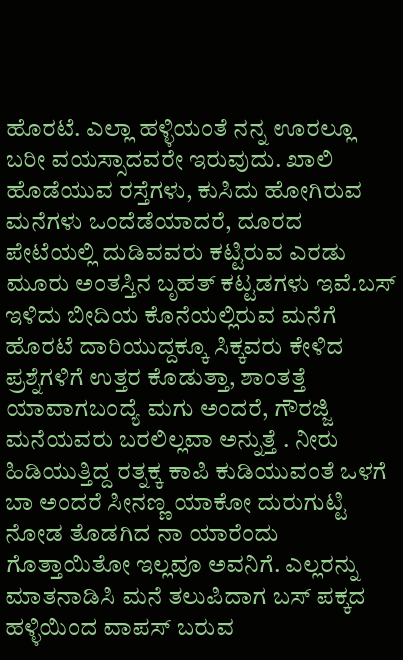ಹೊರಟೆ. ಎಲ್ಲಾ ಹಳ್ಳಿಯಂತೆ ನನ್ನ ಊರಲ್ಲೂ ಬರೀ ವಯಸ್ಸಾದವರೇ ಇರುವುದು. ಖಾಲಿ ಹೊಡೆಯುವ ರಸ್ತೆಗಳು, ಕುಸಿದು ಹೋಗಿರುವ ಮನೆಗಳು ಒಂದೆಡೆಯಾದರೆ, ದೂರದ ಪೇಟೆಯಲ್ಲಿ ದುಡಿವವರು ಕಟ್ಟಿರುವ ಎರಡು ಮೂರು ಅಂತಸ್ತಿನ ಬೃಹತ್ ಕಟ್ಟಡಗಳು ಇವೆ.ಬಸ್ ಇಳಿದು ಬೀದಿಯ ಕೊನೆಯಲ್ಲಿರುವ ಮನೆಗೆ ಹೊರಟೆ ದಾರಿಯುದ್ದಕ್ಕೂ ಸಿಕ್ಕವರು ಕೇಳಿದ ಪ್ರಶ್ನೆಗಳಿಗೆ ಉತ್ತರ ಕೊಡುತ್ತಾ, ಶಾಂತತ್ತೆ ಯಾವಾಗಬಂದ್ಯೆ ಮಗು ಅಂದರೆ, ಗೌರಜ್ಜಿ ಮನೆಯವರು ಬರಲಿಲ್ಲವಾ ಅನ್ನುತ್ತೆ . ನೀರು ಹಿಡಿಯುತ್ತಿದ್ದ ರತ್ನಕ್ಕ ಕಾಪಿ ಕುಡಿಯುವಂತೆ ಒಳಗೆ ಬಾ ಅಂದರೆ ಸೀನಣ್ಣ ಯಾಕೋ ದುರುಗುಟ್ಟಿ ನೋಡ ತೊಡಗಿದ ನಾ ಯಾರೆಂದು ಗೊತ್ತಾಯಿತೋ ಇಲ್ಲವೂ ಅವನಿಗೆ. ಎಲ್ಲರನ್ನು ಮಾತನಾಡಿಸಿ ಮನೆ ತಲುಪಿದಾಗ ಬಸ್ ಪಕ್ಕದ ಹಳ್ಳಿಯಿಂದ ವಾಪಸ್ ಬರುವ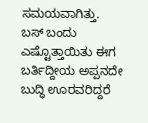ಸಮಯವಾಗಿತ್ತು. ಬಸ್ ಬಂದು ಎಷ್ಟೊತ್ತಾಯಿತು ಈಗ ಬರ್ತಿದ್ದೀಯ ಅಪ್ಪನದೇ ಬುದ್ಧಿ ಊರವರಿದ್ದರೆ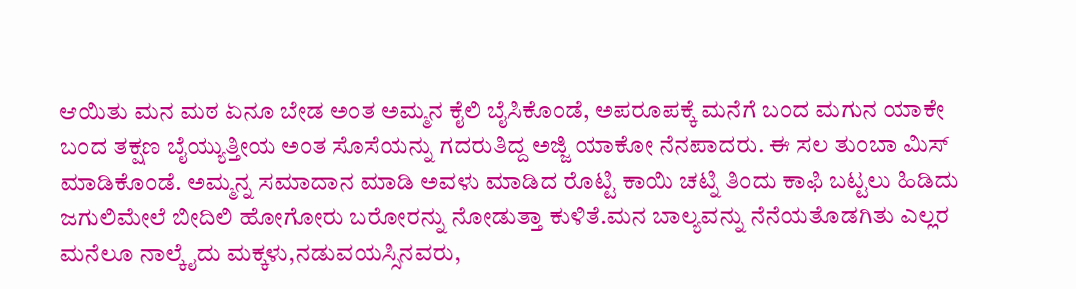ಆಯಿತು ಮನ ಮಠ ಏನೂ ಬೇಡ ಅಂತ ಅಮ್ಮನ ಕೈಲಿ ಬೈಸಿಕೊಂಡೆ, ಅಪರೂಪಕ್ಕೆ ಮನೆಗೆ ಬಂದ ಮಗುನ ಯಾಕೇ ಬಂದ ತಕ್ಷಣ ಬೈಯ್ಯುತ್ತೀಯ ಅಂತ ಸೊಸೆಯನ್ನು ಗದರುತಿದ್ದ ಅಜ್ಜಿ ಯಾಕೋ ನೆನಪಾದರು. ಈ ಸಲ ತುಂಬಾ ಮಿಸ್ ಮಾಡಿಕೊಂಡೆ. ಅಮ್ಮನ್ನ ಸಮಾದಾನ ಮಾಡಿ ಅವಳು ಮಾಡಿದ ರೊಟ್ಟಿ ಕಾಯಿ ಚಟ್ನಿ ತಿಂದು ಕಾಫಿ ಬಟ್ಟಲು ಹಿಡಿದು ಜಗುಲಿಮೇಲೆ ಬೀದಿಲಿ ಹೋಗೋರು ಬರೋರನ್ನು ನೋಡುತ್ತಾ ಕುಳಿತೆ.ಮನ ಬಾಲ್ಯವನ್ನು ನೆನೆಯತೊಡಗಿತು ಎಲ್ಲರ ಮನೆಲೂ ನಾಲ್ಕೈದು ಮಕ್ಕಳು,ನಡುವಯಸ್ಸಿನವರು,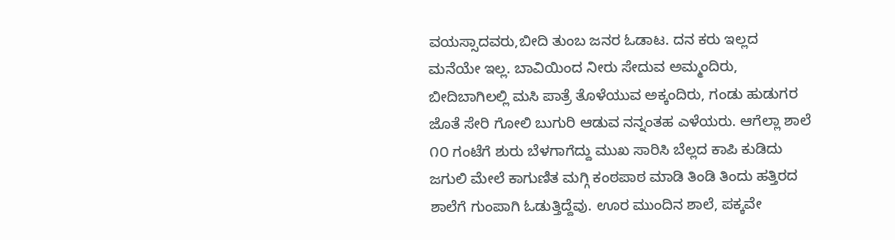ವಯಸ್ಸಾದವರು,ಬೀದಿ ತುಂಬ ಜನರ ಓಡಾಟ. ದನ ಕರು ಇಲ್ಲದ ಮನೆಯೇ ಇಲ್ಲ. ಬಾವಿಯಿಂದ ನೀರು ಸೇದುವ ಅಮ್ಮಂದಿರು, ಬೀದಿಬಾಗಿಲಲ್ಲಿ ಮಸಿ ಪಾತ್ರೆ ತೊಳೆಯುವ ಅಕ್ಕಂದಿರು, ಗಂಡು ಹುಡುಗರ ಜೊತೆ ಸೇರಿ ಗೋಲಿ ಬುಗುರಿ ಆಡುವ ನನ್ನಂತಹ ಎಳೆಯರು. ಆಗೆಲ್ಲಾ ಶಾಲೆ ೧೦ ಗಂಟೆಗೆ ಶುರು ಬೆಳಗಾಗೆದ್ದು ಮುಖ ಸಾರಿಸಿ ಬೆಲ್ಲದ ಕಾಪಿ ಕುಡಿದು ಜಗುಲಿ ಮೇಲೆ ಕಾಗುಣಿತ ಮಗ್ಗಿ ಕಂಠಪಾಠ ಮಾಡಿ ತಿಂಡಿ ತಿಂದು ಹತ್ತಿರದ ಶಾಲೆಗೆ ಗುಂಪಾಗಿ ಓಡುತ್ತಿದ್ದೆವು. ಊರ ಮುಂದಿನ ಶಾಲೆ, ಪಕ್ಕವೇ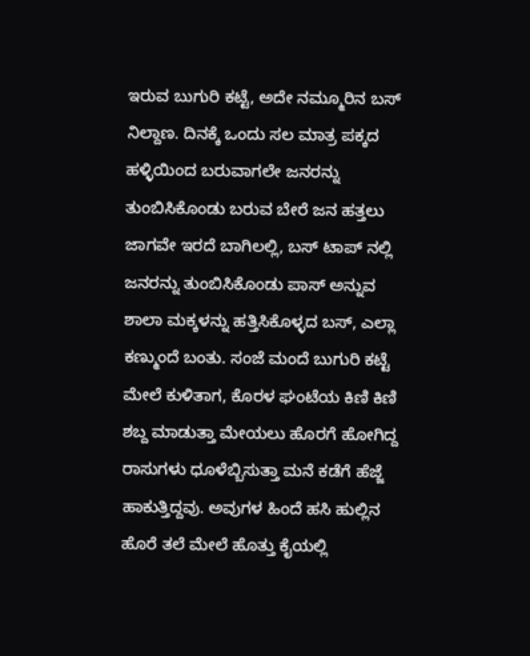ಇರುವ ಬುಗುರಿ ಕಟ್ಟೆ, ಅದೇ ನಮ್ಮೂರಿನ ಬಸ್ ನಿಲ್ದಾಣ. ದಿನಕ್ಕೆ ಒಂದು ಸಲ ಮಾತ್ರ ಪಕ್ಕದ ಹಳ್ಳಿಯಿಂದ ಬರುವಾಗಲೇ ಜನರನ್ನು ತುಂಬಿಸಿಕೊಂಡು ಬರುವ ಬೇರೆ ಜನ ಹತ್ತಲು ಜಾಗವೇ ಇರದೆ ಬಾಗಿಲಲ್ಲಿ, ಬಸ್ ಟಾಪ್ ನಲ್ಲಿ ಜನರನ್ನು ತುಂಬಿಸಿಕೊಂಡು ಪಾಸ್ ಅನ್ನುವ ಶಾಲಾ ಮಕ್ಕಳನ್ನು ಹತ್ತಿಸಿಕೊಳ್ಳದ ಬಸ್, ಎಲ್ಲಾ ಕಣ್ಮುಂದೆ ಬಂತು. ಸಂಜೆ ಮಂದೆ ಬುಗುರಿ ಕಟ್ಟೆ ಮೇಲೆ ಕುಳಿತಾಗ, ಕೊರಳ ಘಂಟೆಯ ಕಿಣಿ ಕಿಣಿ ಶಬ್ದ ಮಾಡುತ್ತಾ ಮೇಯಲು ಹೊರಗೆ ಹೋಗಿದ್ದ ರಾಸುಗಳು ಧೂಳೆಬ್ಬಿಸುತ್ತಾ ಮನೆ ಕಡೆಗೆ ಹೆಜ್ಜೆ ಹಾಕುತ್ತಿದ್ದವು. ಅವುಗಳ ಹಿಂದೆ ಹಸಿ ಹುಲ್ಲಿನ ಹೊರೆ ತಲೆ ಮೇಲೆ ಹೊತ್ತು ಕೈಯಲ್ಲಿ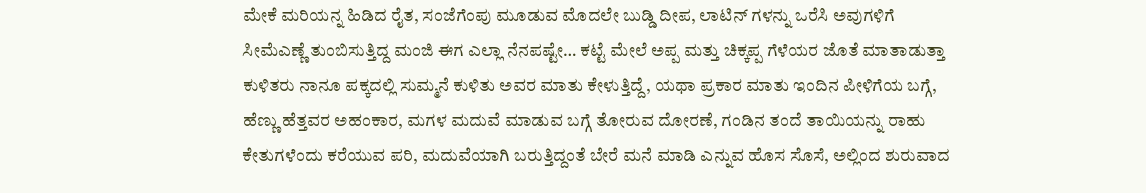ಮೇಕೆ ಮರಿಯನ್ನ ಹಿಡಿದ ರೈತ, ಸಂಜೆಗೆಂಪು ಮೂಡುವ ಮೊದಲೇ ಬುಡ್ಡಿ ದೀಪ, ಲಾಟಿನ್ ಗಳನ್ನು ಒರೆಸಿ ಅವುಗಳಿಗೆ ಸೀಮೆಎಣ್ಣೆ ತುಂಬಿಸುತ್ತಿದ್ದ ಮಂಜಿ ಈಗ ಎಲ್ಲಾ ನೆನಪಷ್ಟೇ… ಕಟ್ಟೆ ಮೇಲೆ ಅಪ್ಪ ಮತ್ತು ಚಿಕ್ಕಪ್ಪ ಗೆಳೆಯರ ಜೊತೆ ಮಾತಾಡುತ್ತಾ ಕುಳಿತರು ನಾನೂ ಪಕ್ಕದಲ್ಲಿ ಸುಮ್ಮನೆ ಕುಳಿತು ಅವರ ಮಾತು ಕೇಳುತ್ತಿದ್ದೆ, ಯಥಾ ಪ್ರಕಾರ ಮಾತು ಇಂದಿನ ಪೀಳಿಗೆಯ ಬಗ್ಗೆ, ಹೆಣ್ಣು ಹೆತ್ತವರ ಅಹಂಕಾರ, ಮಗಳ ಮದುವೆ ಮಾಡುವ ಬಗ್ಗೆ ತೋರುವ ದೋರಣೆ, ಗಂಡಿನ ತಂದೆ ತಾಯಿಯನ್ನು ರಾಹು ಕೇತುಗಳೆಂದು ಕರೆಯುವ ಪರಿ, ಮದುವೆಯಾಗಿ ಬರುತ್ತಿದ್ದಂತೆ ಬೇರೆ ಮನೆ ಮಾಡಿ ಎನ್ನುವ ಹೊಸ ಸೊಸೆ, ಅಲ್ಲಿಂದ ಶುರುವಾದ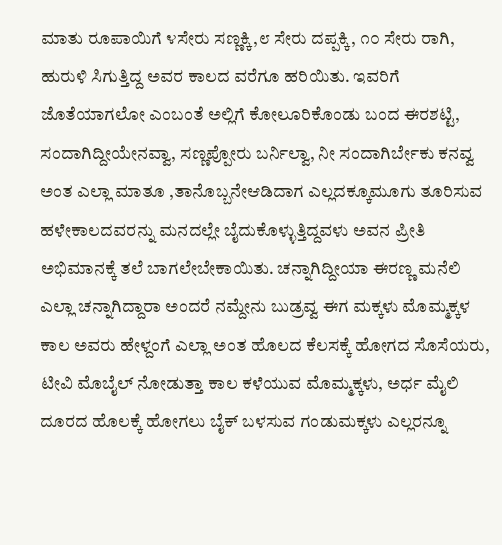ಮಾತು ರೂಪಾಯಿಗೆ ೪ಸೇರು ಸಣ್ಣಕ್ಕಿ,೮ ಸೇರು ದಪ್ಪಕ್ಕಿ, ೧೦ ಸೇರು ರಾಗಿ, ಹುರುಳಿ ಸಿಗುತ್ತಿದ್ದ ಅವರ ಕಾಲದ ವರೆಗೂ ಹರಿಯಿತು. ಇವರಿಗೆ ಜೊತೆಯಾಗಲೋ ಎಂಬಂತೆ ಅಲ್ಲಿಗೆ ಕೋಲೂರಿಕೊಂಡು ಬಂದ ಈರಶಟ್ಟಿ, ಸಂದಾಗಿದ್ದೀಯೇನವ್ವಾ, ಸಣ್ಣಪ್ಪೋರು ಬರ್ನಿಲ್ವಾ, ನೀ ಸಂದಾಗಿರ್ಬೇಕು ಕನವ್ವ ಅಂತ ಎಲ್ಲಾ ಮಾತೂ ,ತಾನೊಬ್ಬನೇಆಡಿದಾಗ ಎಲ್ಲದಕ್ಕೂಮೂಗು ತೂರಿಸುವ ಹಳೇಕಾಲದವರನ್ನು ಮನದಲ್ಲೇ ಬೈದುಕೊಳ್ಳುತ್ತಿದ್ದವಳು ಅವನ ಪ್ರೀತಿ ಅಭಿಮಾನಕ್ಕೆ ತಲೆ ಬಾಗಲೇಬೇಕಾಯಿತು. ಚನ್ನಾಗಿದ್ದೀಯಾ ಈರಣ್ಣ ಮನೆಲಿ ಎಲ್ಲಾ ಚನ್ನಾಗಿದ್ದಾರಾ ಅಂದರೆ ನಮ್ದೇನು ಬುಡ್ರವ್ವ ಈಗ ಮಕ್ಕಳು ಮೊಮ್ಮಕ್ಕಳ ಕಾಲ ಅವರು ಹೇಳ್ದಂಗೆ ಎಲ್ಲಾ ಅಂತ ಹೊಲದ ಕೆಲಸಕ್ಕೆ ಹೋಗದ ಸೊಸೆಯರು, ಟೀವಿ ಮೊಬೈಲ್ ನೋಡುತ್ತಾ ಕಾಲ ಕಳೆಯುವ ಮೊಮ್ಮಕ್ಕಳು, ಅರ್ಧ ಮೈಲಿ ದೂರದ ಹೊಲಕ್ಕೆ ಹೋಗಲು ಬೈಕ್ ಬಳಸುವ ಗಂಡುಮಕ್ಕಳು ಎಲ್ಲರನ್ನೂ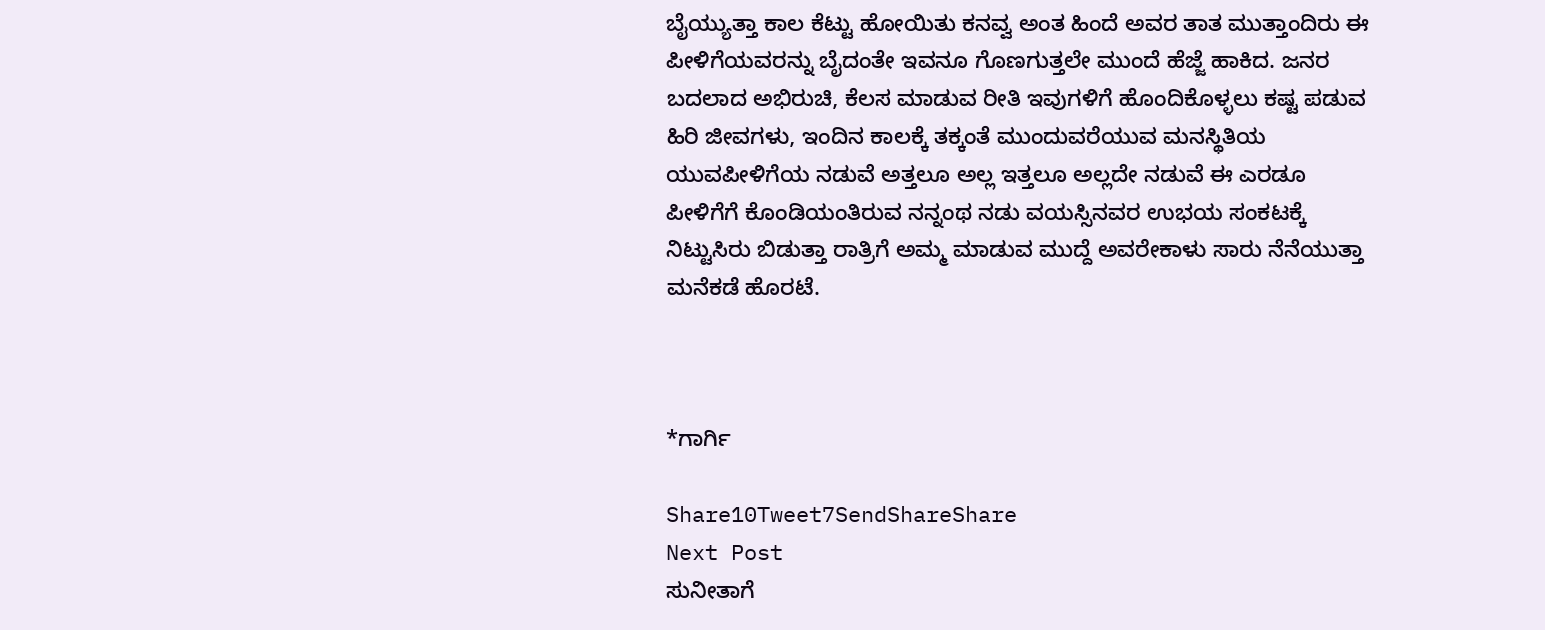ಬೈಯ್ಯುತ್ತಾ ಕಾಲ ಕೆಟ್ಟು ಹೋಯಿತು ಕನವ್ವ ಅಂತ ಹಿಂದೆ ಅವರ ತಾತ ಮುತ್ತಾಂದಿರು ಈ ಪೀಳಿಗೆಯವರನ್ನು ಬೈದಂತೇ ಇವನೂ ಗೊಣಗುತ್ತಲೇ ಮುಂದೆ ಹೆಜ್ಜೆ ಹಾಕಿದ. ಜನರ ಬದಲಾದ ಅಭಿರುಚಿ, ಕೆಲಸ ಮಾಡುವ ರೀತಿ ಇವುಗಳಿಗೆ ಹೊಂದಿಕೊಳ್ಳಲು ಕಷ್ಟ ಪಡುವ ಹಿರಿ ಜೀವಗಳು, ಇಂದಿನ ಕಾಲಕ್ಕೆ ತಕ್ಕಂತೆ ಮುಂದುವರೆಯುವ ಮನಸ್ಥಿತಿಯ ಯುವಪೀಳಿಗೆಯ ನಡುವೆ ಅತ್ತಲೂ ಅಲ್ಲ ಇತ್ತಲೂ ಅಲ್ಲದೇ ನಡುವೆ ಈ ಎರಡೂ ಪೀಳಿಗೆಗೆ ಕೊಂಡಿಯಂತಿರುವ ನನ್ನಂಥ ನಡು ವಯಸ್ಸಿನವರ ಉಭಯ ಸಂಕಟಕ್ಕೆ ನಿಟ್ಟುಸಿರು ಬಿಡುತ್ತಾ ರಾತ್ರಿಗೆ ಅಮ್ಮ ಮಾಡುವ ಮುದ್ದೆ ಅವರೇಕಾಳು ಸಾರು ನೆನೆಯುತ್ತಾ ಮನೆಕಡೆ ಹೊರಟೆ.



*ಗಾರ್ಗಿ

Share10Tweet7SendShareShare
Next Post
ಸುನೀತಾಗೆ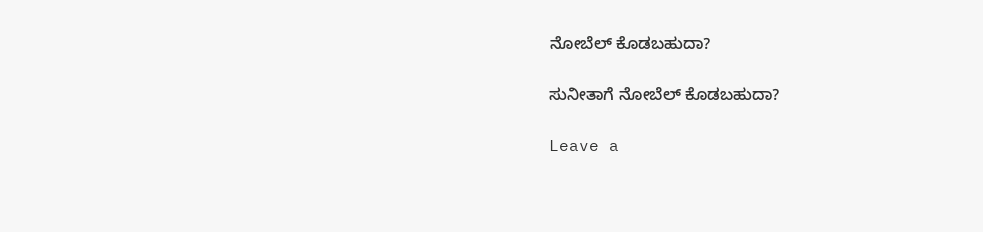ನೋಬೆಲ್‌ ಕೊಡಬಹುದಾ?

ಸುನೀತಾಗೆ ನೋಬೆಲ್‌ ಕೊಡಬಹುದಾ?

Leave a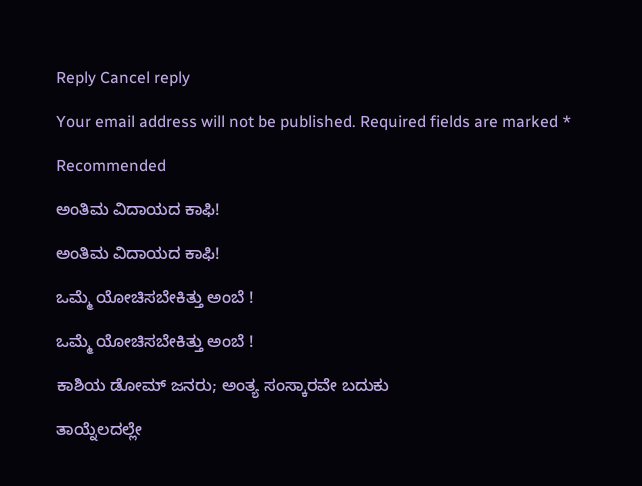Reply Cancel reply

Your email address will not be published. Required fields are marked *

Recommended

ಅಂತಿಮ ವಿದಾಯದ ಕಾಫಿ!

ಅಂತಿಮ ವಿದಾಯದ ಕಾಫಿ!

ಒಮ್ಮೆ ಯೋಚಿಸಬೇಕಿತ್ತು ಅಂಬೆ !

ಒಮ್ಮೆ ಯೋಚಿಸಬೇಕಿತ್ತು ಅಂಬೆ !

ಕಾಶಿಯ ಡೋಮ್‌ ಜನರು; ಅಂತ್ಯ ಸಂಸ್ಕಾರವೇ ಬದುಕು

ತಾಯ್ನೆಲದಲ್ಲೇ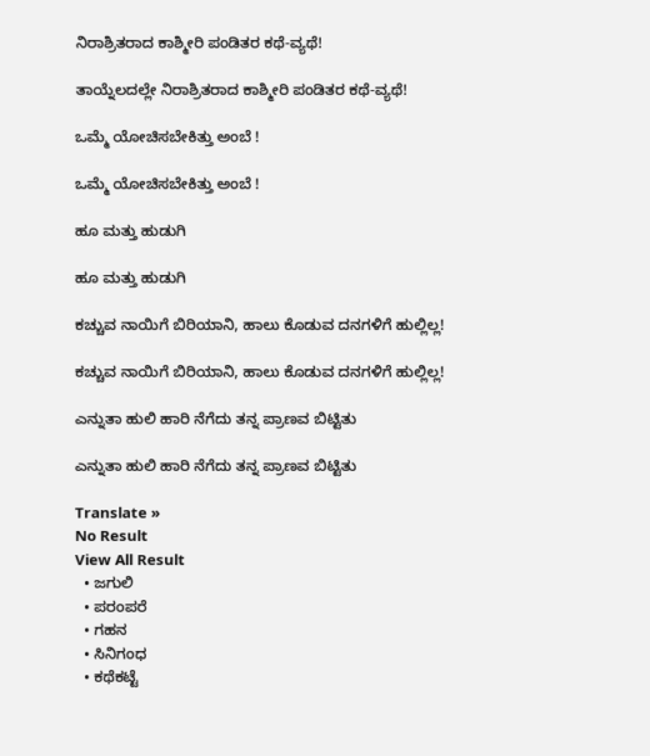ನಿರಾಶ್ರಿತರಾದ ಕಾಶ್ಮೀರಿ ಪಂಡಿತರ ಕಥೆ-ವ್ಯಥೆ!

ತಾಯ್ನೆಲದಲ್ಲೇ ನಿರಾಶ್ರಿತರಾದ ಕಾಶ್ಮೀರಿ ಪಂಡಿತರ ಕಥೆ-ವ್ಯಥೆ!

ಒಮ್ಮೆ ಯೋಚಿಸಬೇಕಿತ್ತು ಅಂಬೆ !

ಒಮ್ಮೆ ಯೋಚಿಸಬೇಕಿತ್ತು ಅಂಬೆ !

ಹೂ ಮತ್ತು ಹುಡುಗಿ

ಹೂ ಮತ್ತು ಹುಡುಗಿ

ಕಚ್ಚುವ ನಾಯಿಗೆ ಬಿರಿಯಾನಿ, ಹಾಲು ಕೊಡುವ ದನಗಳಿಗೆ ಹುಲ್ಲಿಲ್ಲ!

ಕಚ್ಚುವ ನಾಯಿಗೆ ಬಿರಿಯಾನಿ, ಹಾಲು ಕೊಡುವ ದನಗಳಿಗೆ ಹುಲ್ಲಿಲ್ಲ!

ಎನ್ನುತಾ ಹುಲಿ ಹಾರಿ ನೆಗೆದು ತನ್ನ ಪ್ರಾಣವ ಬಿಟ್ಟಿತು

ಎನ್ನುತಾ ಹುಲಿ ಹಾರಿ ನೆಗೆದು ತನ್ನ ಪ್ರಾಣವ ಬಿಟ್ಟಿತು

Translate »
No Result
View All Result
  • ಜಗುಲಿ
  • ಪರಂಪರೆ
  • ಗಹನ
  • ಸಿನಿಗಂಧ
  • ಕಥೆಕಟ್ಟೆ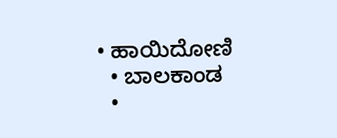• ಹಾಯಿದೋಣಿ
  • ಬಾಲಕಾಂಡ
  •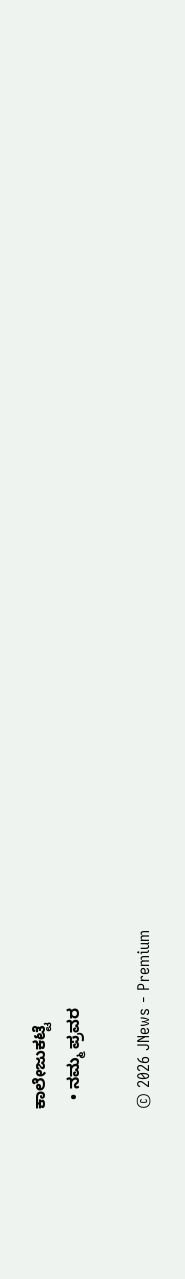ಕಾಲೇಜುಕಟ್ಟೆ
  • ನಮ್ಮ ಪ್ರವರ

© 2026 JNews - Premium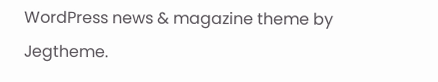WordPress news & magazine theme by Jegtheme.